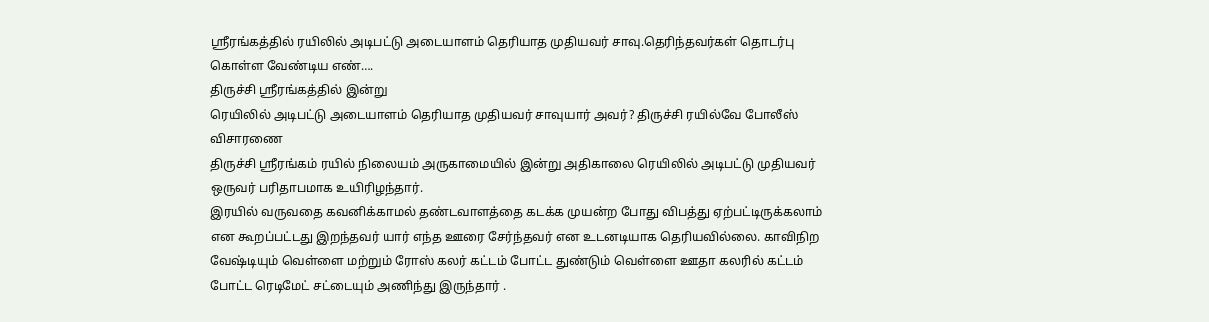ஸ்ரீரங்கத்தில் ரயிலில் அடிபட்டு அடையாளம் தெரியாத முதியவர் சாவு.தெரிந்தவர்கள் தொடர்பு கொள்ள வேண்டிய எண்….
திருச்சி ஸ்ரீரங்கத்தில் இன்று
ரெயிலில் அடிபட்டு அடையாளம் தெரியாத முதியவர் சாவுயார் அவர்? திருச்சி ரயில்வே போலீஸ் விசாரணை
திருச்சி ஸ்ரீரங்கம் ரயில் நிலையம் அருகாமையில் இன்று அதிகாலை ரெயிலில் அடிபட்டு முதியவர் ஒருவர் பரிதாபமாக உயிரிழந்தார்.
இரயில் வருவதை கவனிக்காமல் தண்டவாளத்தை கடக்க முயன்ற போது விபத்து ஏற்பட்டிருக்கலாம் என கூறப்பட்டது இறந்தவர் யார் எந்த ஊரை சேர்ந்தவர் என உடனடியாக தெரியவில்லை. காவிநிற வேஷ்டியும் வெள்ளை மற்றும் ரோஸ் கலர் கட்டம் போட்ட துண்டும் வெள்ளை ஊதா கலரில் கட்டம் போட்ட ரெடிமேட் சட்டையும் அணிந்து இருந்தார் .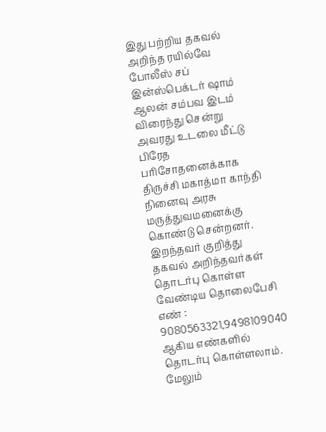இது பற்றிய தகவல் அறிந்த ரயில்வே போலீஸ் சப் இன்ஸ்பெக்டர் ஷாம் ஆலன் சம்பவ இடம் விரைந்து சென்று அவரது உடலை மீட்டு பிரேத பரிசோதனைக்காக திருச்சி மகாத்மா காந்தி நினைவு அரசு மருத்துவமனைக்கு கொண்டு சென்றனர்.
இறந்தவர் குறித்து தகவல் அறிந்தவர்கள் தொடர்பு கொள்ள வேண்டிய தொலைபேசி எண் : 9080563321,9498109040 ஆகிய எண்களில் தொடர்பு கொள்ளலாம்.
மேலும்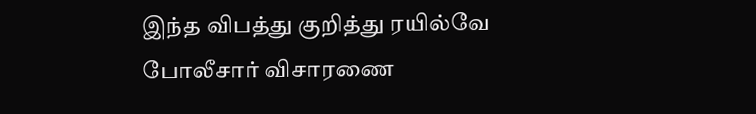இந்த விபத்து குறித்து ரயில்வே போலீசார் விசாரணை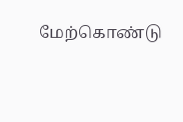மேற்கொண்டு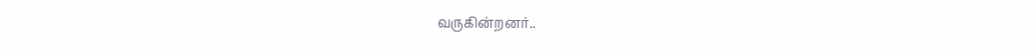வருகின்றனர்..